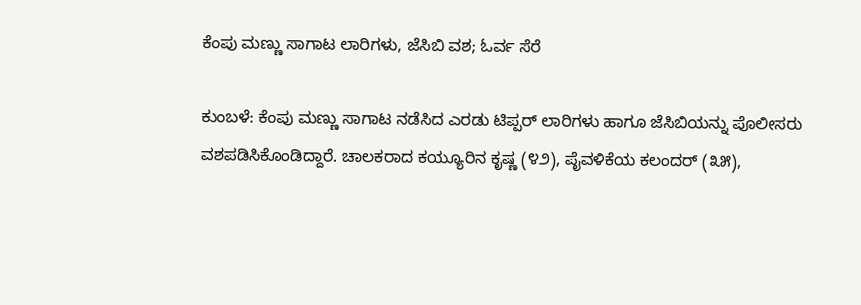ಕೆಂಪು ಮಣ್ಣು ಸಾಗಾಟ ಲಾರಿಗಳು, ಜೆಸಿಬಿ ವಶ; ಓರ್ವ ಸೆರೆ

ಕುಂಬಳೆ: ಕೆಂಪು ಮಣ್ಣು ಸಾಗಾಟ ನಡೆಸಿದ ಎರಡು ಟಿಪ್ಪರ್ ಲಾರಿಗಳು ಹಾಗೂ ಜೆಸಿಬಿಯನ್ನು ಪೊಲೀಸರು ವಶಪಡಿಸಿಕೊಂಡಿದ್ದಾರೆ. ಚಾಲಕರಾದ ಕಯ್ಯೂರಿನ ಕೃಷ್ಣ (೪೨), ಪೈವಳಿಕೆಯ ಕಲಂದರ್ (೩೫),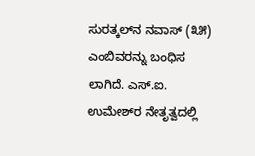ಸುರತ್ಕಲ್‌ನ ನವಾಸ್ (೩೫)  ಎಂಬಿವರನ್ನು ಬಂಧಿಸ ಲಾಗಿದೆ. ಎಸ್.ಐ. ಉಮೇಶ್‌ರ ನೇತೃತ್ವದಲ್ಲಿ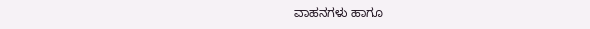ವಾಹನಗಳು ಹಾಗೂ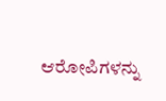ಆರೋಪಿಗಳನ್ನು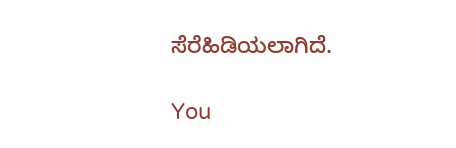ಸೆರೆಹಿಡಿಯಲಾಗಿದೆ.

You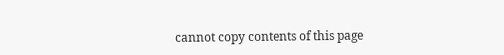cannot copy contents of this page